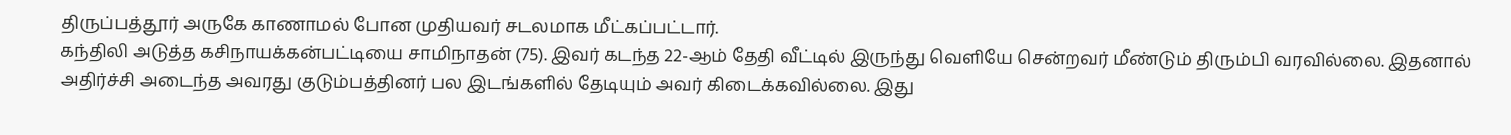திருப்பத்தூர் அருகே காணாமல் போன முதியவர் சடலமாக மீட்கப்பட்டார்.
கந்திலி அடுத்த கசிநாயக்கன்பட்டியை சாமிநாதன் (75). இவர் கடந்த 22-ஆம் தேதி வீட்டில் இருந்து வெளியே சென்றவர் மீண்டும் திரும்பி வரவில்லை. இதனால் அதிர்ச்சி அடைந்த அவரது குடும்பத்தினர் பல இடங்களில் தேடியும் அவர் கிடைக்கவில்லை. இது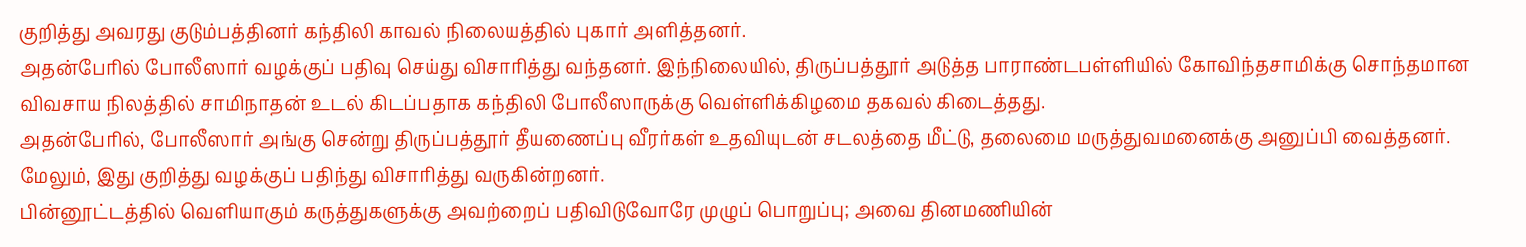குறித்து அவரது குடும்பத்தினர் கந்திலி காவல் நிலையத்தில் புகார் அளித்தனர்.
அதன்பேரில் போலீஸார் வழக்குப் பதிவு செய்து விசாரித்து வந்தனர். இந்நிலையில், திருப்பத்தூர் அடுத்த பாராண்டபள்ளியில் கோவிந்தசாமிக்கு சொந்தமான விவசாய நிலத்தில் சாமிநாதன் உடல் கிடப்பதாக கந்திலி போலீஸாருக்கு வெள்ளிக்கிழமை தகவல் கிடைத்தது.
அதன்பேரில், போலீஸார் அங்கு சென்று திருப்பத்தூர் தீயணைப்பு வீரர்கள் உதவியுடன் சடலத்தை மீட்டு, தலைமை மருத்துவமனைக்கு அனுப்பி வைத்தனர். மேலும், இது குறித்து வழக்குப் பதிந்து விசாரித்து வருகின்றனர்.
பின்னூட்டத்தில் வெளியாகும் கருத்துகளுக்கு அவற்றைப் பதிவிடுவோரே முழுப் பொறுப்பு; அவை தினமணியின்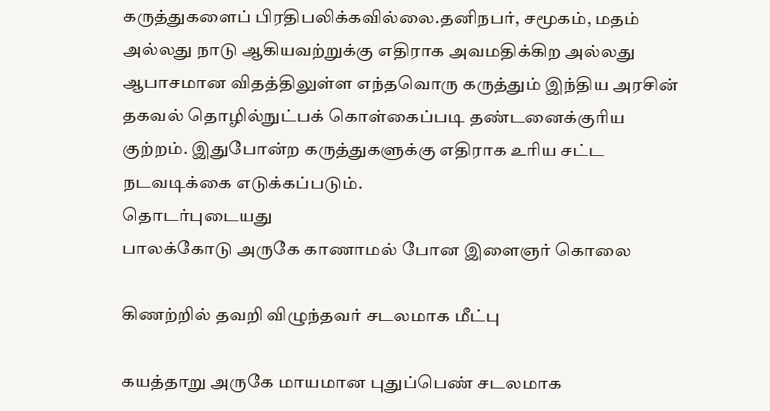கருத்துகளைப் பிரதிபலிக்கவில்லை.தனிநபர், சமூகம், மதம் அல்லது நாடு ஆகியவற்றுக்கு எதிராக அவமதிக்கிற அல்லது ஆபாசமான விதத்திலுள்ள எந்தவொரு கருத்தும் இந்திய அரசின் தகவல் தொழில்நுட்பக் கொள்கைப்படி தண்டனைக்குரிய குற்றம். இதுபோன்ற கருத்துகளுக்கு எதிராக உரிய சட்ட நடவடிக்கை எடுக்கப்படும்.
தொடர்புடையது
பாலக்கோடு அருகே காணாமல் போன இளைஞர் கொலை

கிணற்றில் தவறி விழுந்தவர் சடலமாக மீட்பு

கயத்தாறு அருகே மாயமான புதுப்பெண் சடலமாக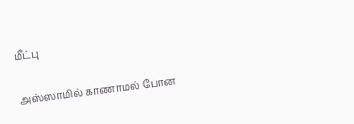மீட்பு

அஸ்ஸாமில் காணாமல் போன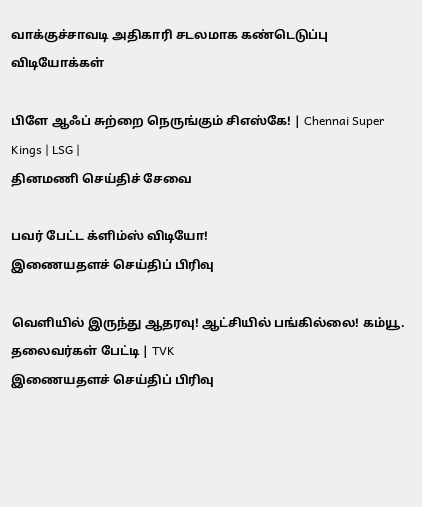வாக்குச்சாவடி அதிகாரி சடலமாக கண்டெடுப்பு
விடியோக்கள்

பிளே ஆஃப் சுற்றை நெருங்கும் சிஎஸ்கே! | Chennai Super Kings | LSG |
தினமணி செய்திச் சேவை

பவர் பேட்ட க்ளிம்ஸ் விடியோ!
இணையதளச் செய்திப் பிரிவு

வெளியில் இருந்து ஆதரவு! ஆட்சியில் பங்கில்லை! கம்யூ. தலைவர்கள் பேட்டி | TVK
இணையதளச் செய்திப் பிரிவு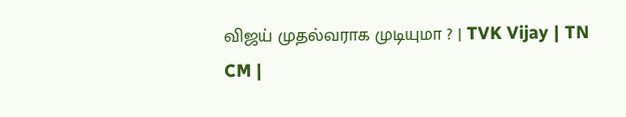விஜய் முதல்வராக முடியுமா ? | TVK Vijay | TN CM |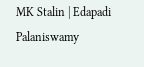MK Stalin | Edapadi Palaniswamy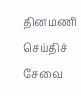தினமணி செய்திச் சேவை